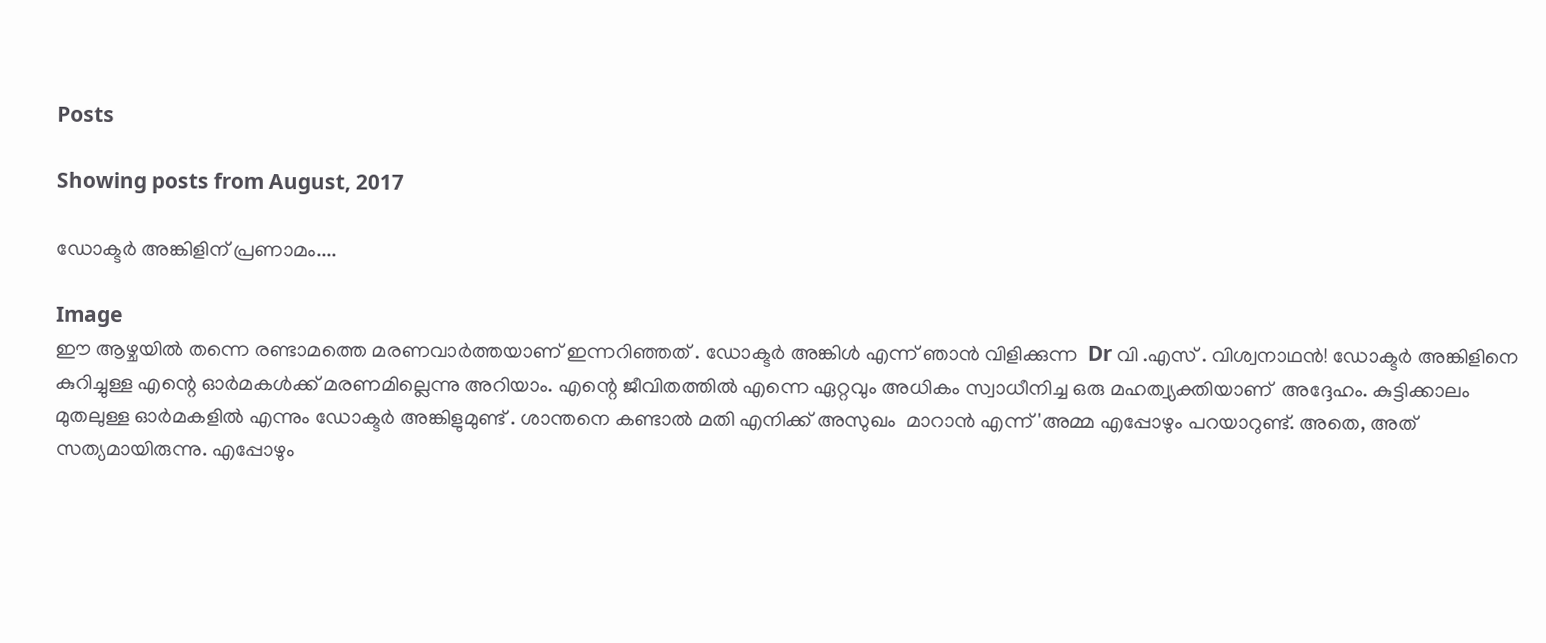Posts

Showing posts from August, 2017

ഡോക്ടർ അങ്കിളിന് പ്രണാമം....

Image
ഈ ആഴ്ചയിൽ തന്നെ രണ്ടാമത്തെ മരണവാർത്തയാണ് ഇന്നറിഞ്ഞത് . ഡോക്ടർ അങ്കിൾ എന്ന് ഞാൻ വിളിക്കുന്ന  Dr വി .എസ് . വിശ്വനാഥൻ! ഡോക്ടർ അങ്കിളിനെ  കുറിച്ചുള്ള എന്റെ ഓർമകൾക്ക് മരണമില്ലെന്നു അറിയാം. എന്റെ ജീവിതത്തിൽ എന്നെ ഏറ്റവും അധികം സ്വാധീനിച്ച ഒരു മഹത്വ്യക്തിയാണ്  അദ്ദേഹം. കുട്ടിക്കാലം മുതലുള്ള ഓർമകളിൽ എന്നും ഡോക്ടർ അങ്കിളുമുണ്ട് . ശാന്തനെ കണ്ടാൽ മതി എനിക്ക് അസുഖം  മാറാൻ എന്ന് 'അമ്മ എപ്പോഴും പറയാറുണ്ട്. അതെ, അത് സത്യമായിരുന്നു. എപ്പോഴും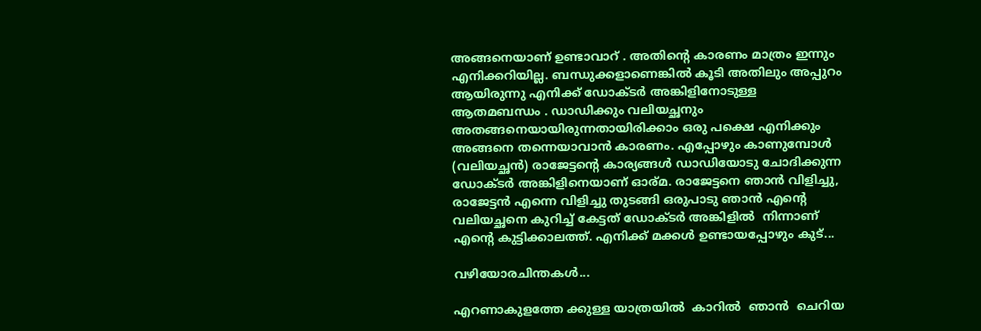അങ്ങനെയാണ് ഉണ്ടാവാറ് . അതിന്റെ കാരണം മാത്രം ഇന്നും എനിക്കറിയില്ല. ബന്ധുക്കളാണെങ്കിൽ കൂടി അതിലും അപ്പുറം ആയിരുന്നു എനിക്ക് ഡോക്ടർ അങ്കിളിനോടുള്ള  ആതമബന്ധം . ഡാഡിക്കും വലിയച്ഛനും അതങ്ങനെയായിരുന്നതായിരിക്കാം ഒരു പക്ഷെ എനിക്കും അങ്ങനെ തന്നെയാവാൻ കാരണം. എപ്പോഴും കാണുമ്പോൾ (വലിയച്ഛൻ) രാജേട്ടന്റെ കാര്യങ്ങൾ ഡാഡിയോടു ചോദിക്കുന്ന ഡോക്ടർ അങ്കിളിനെയാണ് ഓര്മ. രാജേട്ടനെ ഞാൻ വിളിച്ചു, രാജേട്ടൻ എന്നെ വിളിച്ചു തുടങ്ങി ഒരുപാടു ഞാൻ എന്റെ വലിയച്ഛനെ കുറിച്ച് കേട്ടത് ഡോക്ടർ അങ്കിളിൽ  നിന്നാണ് എന്റെ കുട്ടിക്കാലത്ത്. എനിക്ക് മക്കൾ ഉണ്ടായപ്പോഴും കുട്...

വഴിയോരചിന്തകള്‍...

എറണാകുളത്തേ ക്കുള്ള യാത്രയിൽ  കാറിൽ  ഞാൻ  ചെറിയ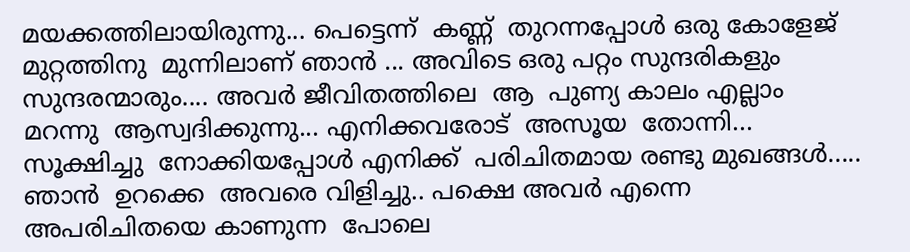മയക്കത്തിലായിരുന്നു... പെട്ടെന്ന്  കണ്ണ്  തുറന്നപ്പോൾ ഒരു കോളേജ്  മുറ്റത്തിനു  മുന്നിലാണ് ഞാൻ ... അവിടെ ഒരു പറ്റം സുന്ദരികളും സുന്ദരന്മാരും.... അവർ ജീവിതത്തിലെ  ആ  പുണ്യ കാലം എല്ലാം മറന്നു  ആസ്വദിക്കുന്നു... എനിക്കവരോട്  അസൂയ  തോന്നി... സൂക്ഷിച്ചു  നോക്കിയപ്പോൾ എനിക്ക്  പരിചിതമായ രണ്ടു മുഖങ്ങൾ..... ഞാൻ  ഉറക്കെ  അവരെ വിളിച്ചു.. പക്ഷെ അവർ എന്നെ അപരിചിതയെ കാണുന്ന  പോലെ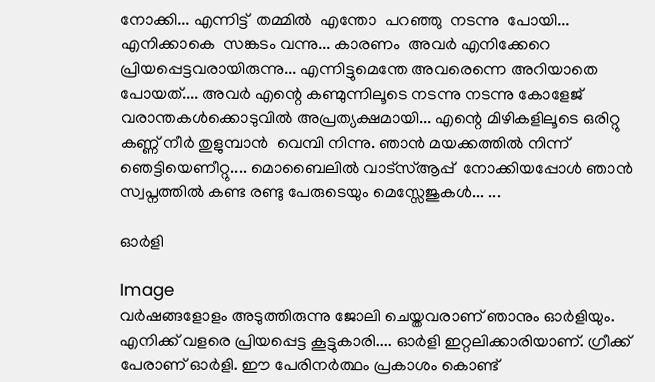നോക്കി... എന്നിട്ട്  തമ്മിൽ  എന്തോ  പറഞ്ഞു  നടന്നു  പോയി... എനിക്കാകെ  സങ്കടം വന്നു... കാരണം  അവർ എനിക്കേറെ പ്രിയപ്പെട്ടവരായിരുന്നു... എന്നിട്ടുമെന്തേ അവരെന്നെ അറിയാതെ പോയത്.... അവർ എന്റെ കണ്മുന്നിലൂടെ നടന്നു നടന്നു കോളേജ് വരാന്തകൾക്കൊടുവിൽ അപ്രത്യക്ഷമായി... എന്റെ മിഴികളിലൂടെ ഒരിറ്റു കണ്ണ് നീർ തുളുമ്പാൻ  വെമ്പി നിന്നു. ഞാൻ മയക്കത്തിൽ നിന്ന് ഞെട്ടിയെണീറ്റു.... മൊബൈലിൽ വാട്സ്ആപ്പ്  നോക്കിയപ്പോൾ ഞാൻ സ്വപ്നത്തിൽ കണ്ട രണ്ടു പേരുടെയും മെസ്സേജുകൾ... ...

ഓര്‍ളി

Image
വര്‍ഷങ്ങളോളം അടുത്തിരുന്നു ജോലി ചെയ്തവരാണ് ഞാനും ഓര്‍ളിയും. എനിക്ക് വളരെ പ്രിയപ്പെട്ട കൂട്ടുകാരി.... ഓര്‍ളി ഇറ്റലിക്കാരിയാണ്. ഗ്രീക്ക് പേരാണ് ഓര്‍ളി. ഈ പേരിനര്‍ത്ഥം പ്രകാശം കൊണ്ട്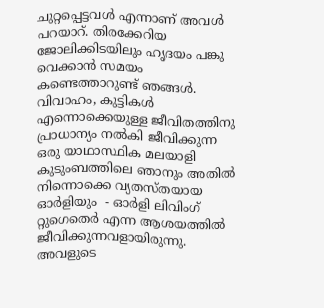ചുറ്റപ്പെട്ടവള്‍ എന്നാണ് അവള്‍ പറയാറ്. തിരക്കേറിയ ജോലിക്കിടയിലും ഹൃദയം പങ്കു വെക്കാന്‍ സമയം കണ്ടെത്താറുണ്ട് ഞങ്ങള്‍. വിവാഹം, കുട്ടികള്‍ എന്നൊക്കെയുള്ള ജീവിതത്തിനു പ്രാധാന്യം നല്‍കി ജീവിക്കുന്ന ഒരു യാഥാസ്ഥിക മലയാളി കുടുംബത്തിലെ ഞാനും അതില്‍ നിന്നൊക്കെ വ്യതസ്തയായ ഓര്‍ളിയും  - ഓര്‍ളി ലിവിംഗ് റ്റുഗെതെര്‍ എന്ന ആശയത്തില്‍ ജീവിക്കുന്നവളായിരുന്നു. അവളുടെ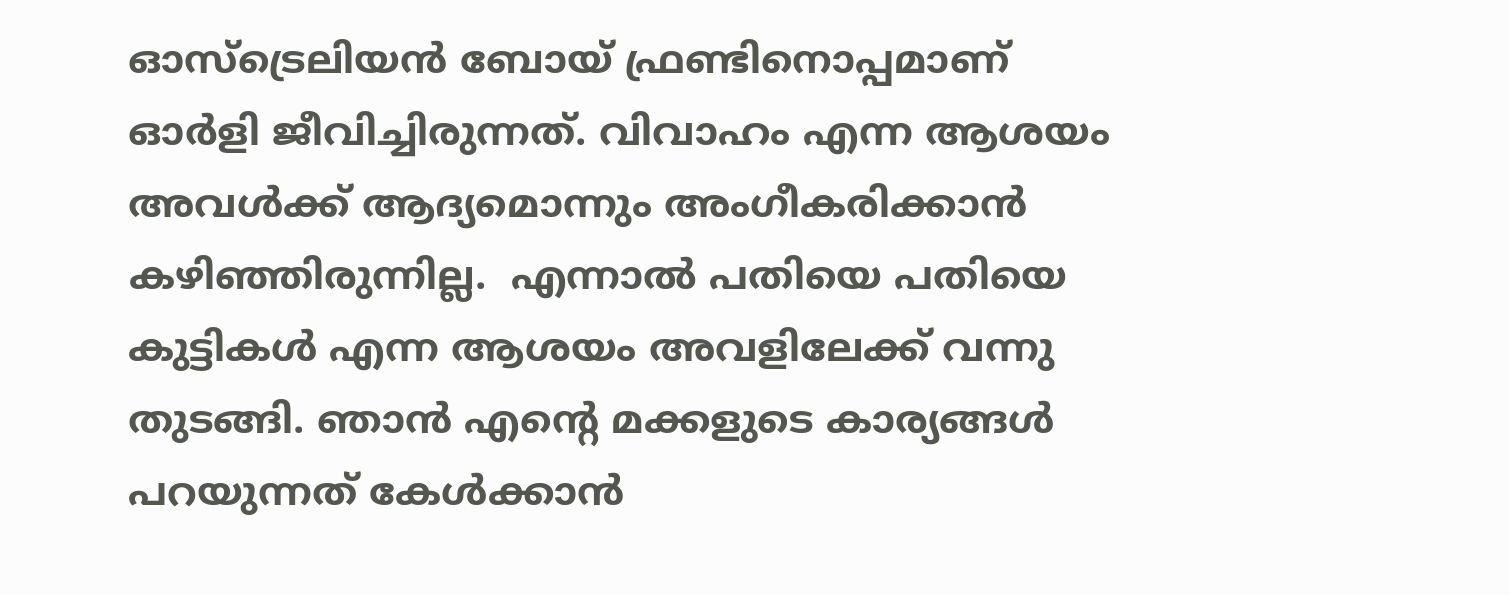ഓസ്ട്രെലിയന്‍ ബോയ്‌ ഫ്രണ്ടിനൊപ്പമാണ് ഓര്‍ളി ജീവിച്ചിരുന്നത്. വിവാഹം എന്ന ആശയം അവള്‍ക്ക് ആദ്യമൊന്നും അംഗീകരിക്കാന്‍ കഴിഞ്ഞിരുന്നില്ല.  എന്നാല്‍ പതിയെ പതിയെ കുട്ടികള്‍ എന്ന ആശയം അവളിലേക്ക്‌ വന്നു തുടങ്ങി. ഞാന്‍ എന്റെ മക്കളുടെ കാര്യങ്ങള്‍ പറയുന്നത് കേള്‍ക്കാന്‍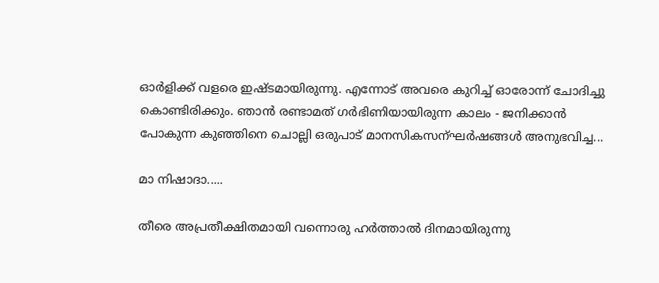ഓര്‍ളിക്ക് വളരെ ഇഷ്ടമായിരുന്നു. എന്നോട് അവരെ കുറിച്ച് ഓരോന്ന് ചോദിച്ചു കൊണ്ടിരിക്കും. ഞാന്‍ രണ്ടാമത് ഗര്‍ഭിണിയായിരുന്ന കാലം - ജനിക്കാന്‍ പോകുന്ന കുഞ്ഞിനെ ചൊല്ലി ഒരുപാട് മാനസികസന്ഘര്‍ഷങ്ങള്‍ അനുഭവിച്ച...

മാ നിഷാദാ.....

തീരെ അപ്രതീക്ഷിതമായി വന്നൊരു ഹർത്താൽ ദിനമായിരുന്നു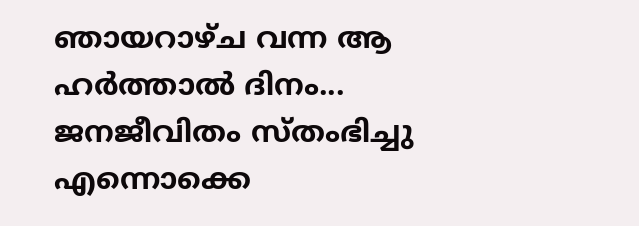ഞായറാഴ്ച വന്ന ആ ഹര്‍ത്താല്‍ ദിനം... ജനജീവിതം സ്തംഭിച്ചു എന്നൊക്കെ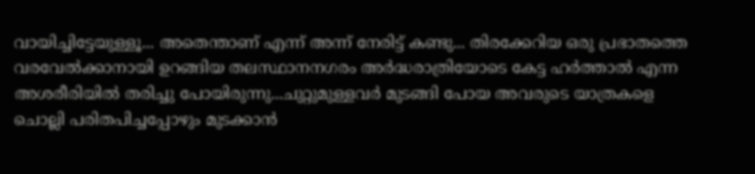വായിച്ചിട്ടേയുള്ളൂ... അതെന്താണ് എന്ന് അന്ന് നേരിട്ട് കണ്ടു... തിരക്കേറിയ ഒരു പ്രഭാതത്തെ വരവേൽക്കാനായി ഉറങ്ങിയ തലസ്ഥാനനഗരം അർദ്ധരാത്രിയോടെ കേട്ട ഹർത്താൽ എന്ന അശരീരിയിൽ തരിച്ചു പോയിരുന്നു...ചുറ്റുമുള്ളവർ മുടങ്ങി പോയ അവരുടെ യാത്രകളെ ചൊല്ലി പരിതപിച്ചപ്പോഴും മുടക്കാൻ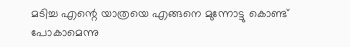മടിച്ച എന്റെ യാത്രയെ എങ്ങനെ മുന്നോട്ടു കൊണ്ട് പോകാമെന്നു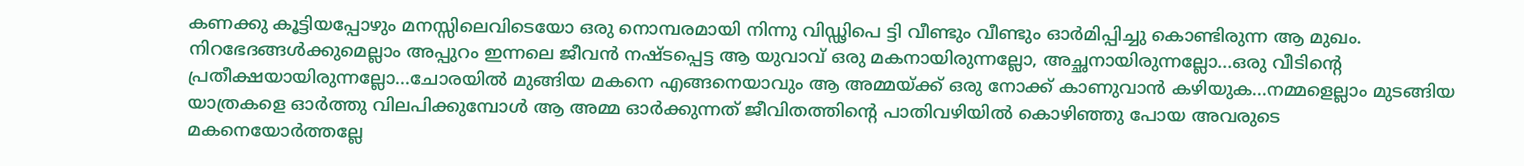കണക്കു കൂട്ടിയപ്പോഴും മനസ്സിലെവിടെയോ ഒരു നൊമ്പരമായി നിന്നു വിഡ്ഢിപെ ട്ടി വീണ്ടും വീണ്ടും ഓർമിപ്പിച്ചു കൊണ്ടിരുന്ന ആ മുഖം. നിറഭേദങ്ങൾക്കുമെല്ലാം അപ്പുറം ഇന്നലെ ജീവൻ നഷ്ടപ്പെട്ട ആ യുവാവ് ഒരു മകനായിരുന്നല്ലോ, അച്ഛനായിരുന്നല്ലോ...ഒരു വീടിന്റെ പ്രതീക്ഷയായിരുന്നല്ലോ...ചോരയിൽ മുങ്ങിയ മകനെ എങ്ങനെയാവും ആ അമ്മയ്ക്ക് ഒരു നോക്ക് കാണുവാൻ കഴിയുക...നമ്മളെല്ലാം മുടങ്ങിയ യാത്രകളെ ഓർത്തു വിലപിക്കുമ്പോൾ ആ അമ്മ ഓർക്കുന്നത് ജീവിതത്തിന്റെ പാതിവഴിയിൽ കൊഴിഞ്ഞു പോയ അവരുടെ മകനെയോർത്തല്ലേ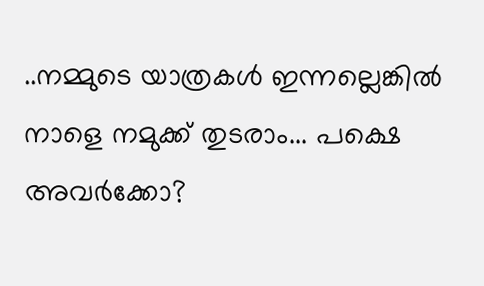..നമ്മുടെ യാത്രകൾ ഇന്നല്ലെങ്കിൽ നാളെ നമുക്ക് തുടരാം... പക്ഷെ അവർക്കോ?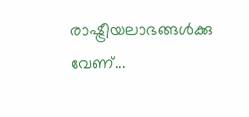രാഷ്ട്രീയലാഭങ്ങൾക്കു വേണ്...